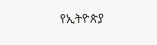የኢትዮጵያ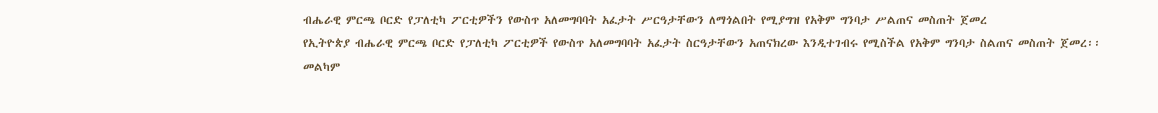ብሔራዊ ምርጫ ቦርድ የፓለቲካ ፖርቲዎችን የውስጥ አለመግባባት አፈታት ሥርዓታቸውን ለማጎልበት የሚያግዝ የአቅም ግንባታ ሥልጠና መስጠት ጀመረ
የኢትዮጵያ ብሔራዊ ምርጫ ቦርድ የፓለቲካ ፖርቲዎች የውስጥ አለመግባባት አፈታት ስርዓታቸውን አጠናክረው እንዲተገብሩ የሚስችል የአቅም ግንባታ ስልጠና መስጠት ጀመረ፡፡
መልካም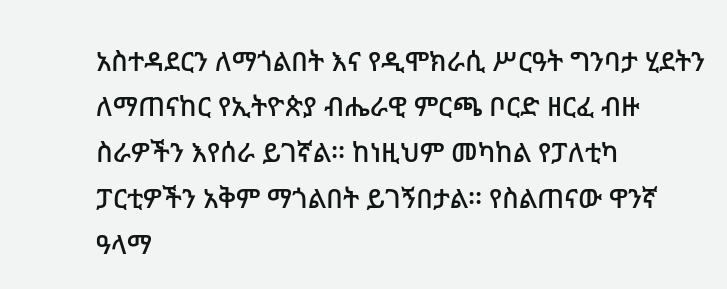አስተዳደርን ለማጎልበት እና የዲሞክራሲ ሥርዓት ግንባታ ሂደትን ለማጠናከር የኢትዮጵያ ብሔራዊ ምርጫ ቦርድ ዘርፈ ብዙ ስራዎችን እየሰራ ይገኛል፡፡ ከነዚህም መካከል የፓለቲካ ፓርቲዎችን አቅም ማጎልበት ይገኝበታል፡፡ የስልጠናው ዋንኛ ዓላማ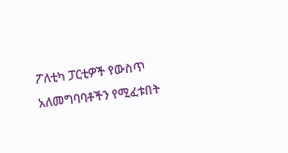ፖለቲካ ፓርቲዎች የውስጥ አለመግባባቶችን የሚፈቱበት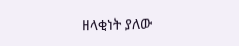ዘላቂነት ያለው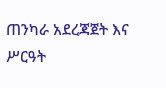ጠንካራ አደረጃጀት እና ሥርዓት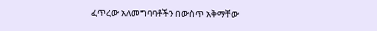ፈጥረው አለመግባባቶችን በውስጥ አቅማቸው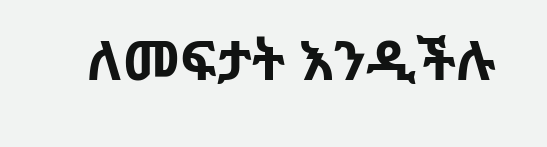ለመፍታት እንዲችሉ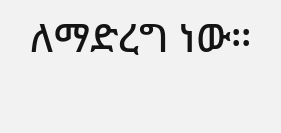ለማድረግ ነው፡፡